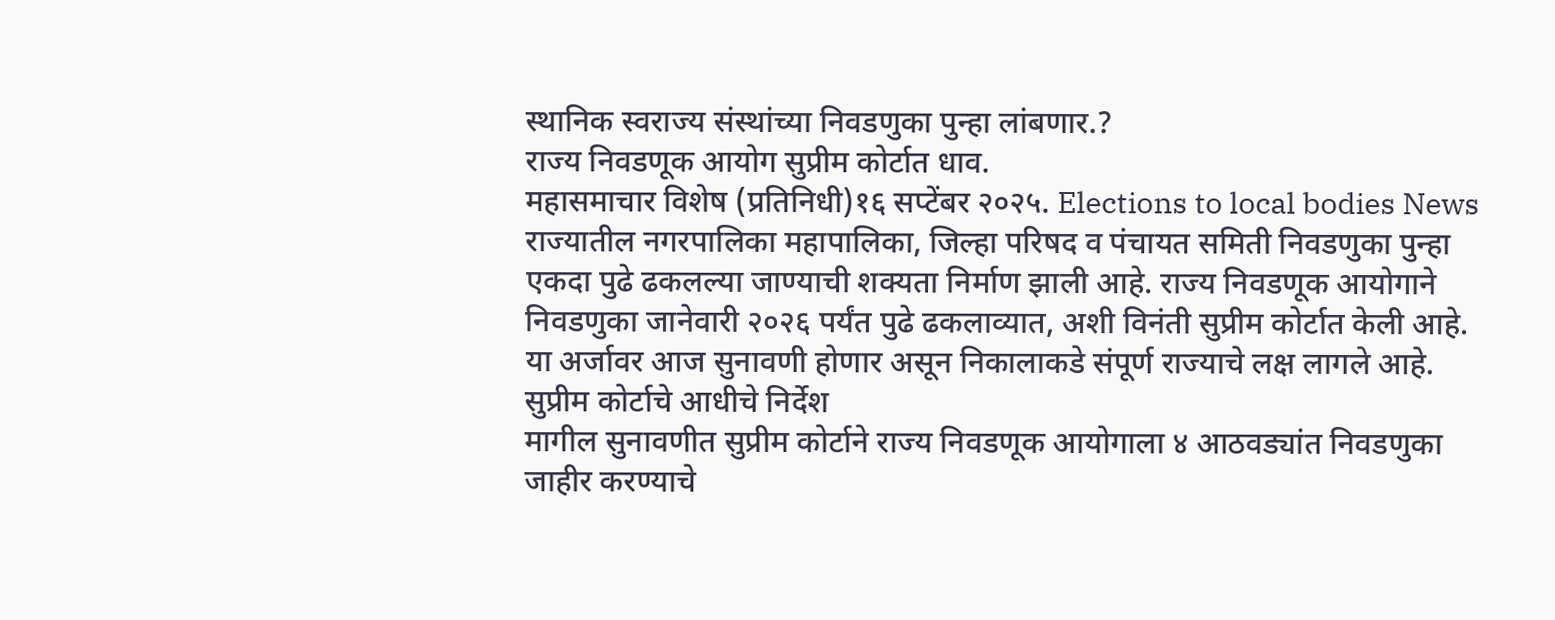स्थानिक स्वराज्य संस्थांच्या निवडणुका पुन्हा लांबणार.?
राज्य निवडणूक आयोग सुप्रीम कोर्टात धाव.
महासमाचार विशेष (प्रतिनिधी)१६ सप्टेंबर २०२५. Elections to local bodies News
राज्यातील नगरपालिका महापालिका, जिल्हा परिषद व पंचायत समिती निवडणुका पुन्हा एकदा पुढे ढकलल्या जाण्याची शक्यता निर्माण झाली आहे. राज्य निवडणूक आयोगाने निवडणुका जानेवारी २०२६ पर्यंत पुढे ढकलाव्यात, अशी विनंती सुप्रीम कोर्टात केली आहे. या अर्जावर आज सुनावणी होणार असून निकालाकडे संपूर्ण राज्याचे लक्ष लागले आहे.
सुप्रीम कोर्टाचे आधीचे निर्देश
मागील सुनावणीत सुप्रीम कोर्टाने राज्य निवडणूक आयोगाला ४ आठवड्यांत निवडणुका जाहीर करण्याचे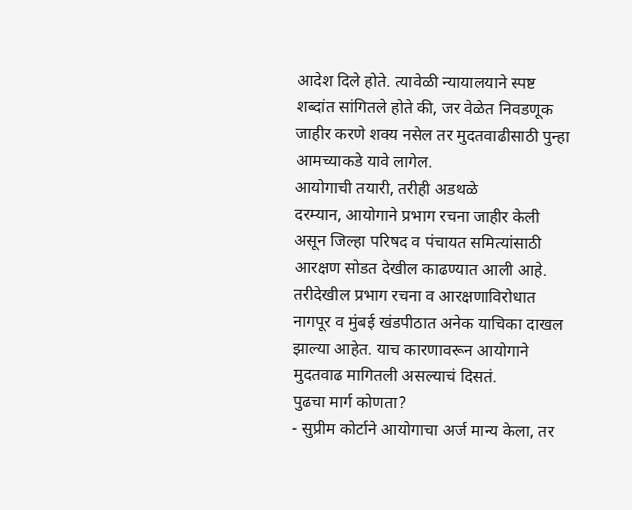आदेश दिले होते. त्यावेळी न्यायालयाने स्पष्ट शब्दांत सांगितले होते की, जर वेळेत निवडणूक जाहीर करणे शक्य नसेल तर मुदतवाढीसाठी पुन्हा आमच्याकडे यावे लागेल.
आयोगाची तयारी, तरीही अडथळे
दरम्यान, आयोगाने प्रभाग रचना जाहीर केली असून जिल्हा परिषद व पंचायत समित्यांसाठी आरक्षण सोडत देखील काढण्यात आली आहे. तरीदेखील प्रभाग रचना व आरक्षणाविरोधात नागपूर व मुंबई खंडपीठात अनेक याचिका दाखल झाल्या आहेत. याच कारणावरून आयोगाने मुदतवाढ मागितली असल्याचं दिसतं.
पुढचा मार्ग कोणता?
- सुप्रीम कोर्टाने आयोगाचा अर्ज मान्य केला, तर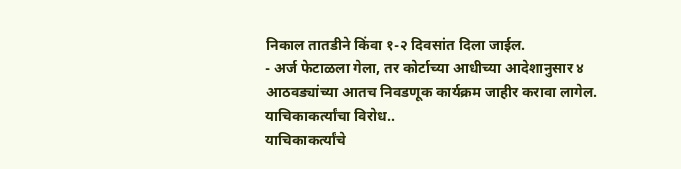निकाल तातडीने किंवा १-२ दिवसांत दिला जाईल.
- अर्ज फेटाळला गेला, तर कोर्टाच्या आधीच्या आदेशानुसार ४ आठवड्यांच्या आतच निवडणूक कार्यक्रम जाहीर करावा लागेल.
याचिकाकर्त्यांचा विरोध..
याचिकाकर्त्यांचे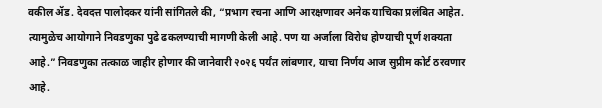वकील ॲड. देवदत्त पालोदकर यांनी सांगितले की, “प्रभाग रचना आणि आरक्षणावर अनेक याचिका प्रलंबित आहेत. त्यामुळेच आयोगाने निवडणुका पुढे ढकलण्याची मागणी केली आहे. पण या अर्जाला विरोध होण्याची पूर्ण शक्यता आहे.” निवडणुका तत्काळ जाहीर होणार की जानेवारी २०२६ पर्यंत लांबणार, याचा निर्णय आज सुप्रीम कोर्ट ठरवणार आहे.